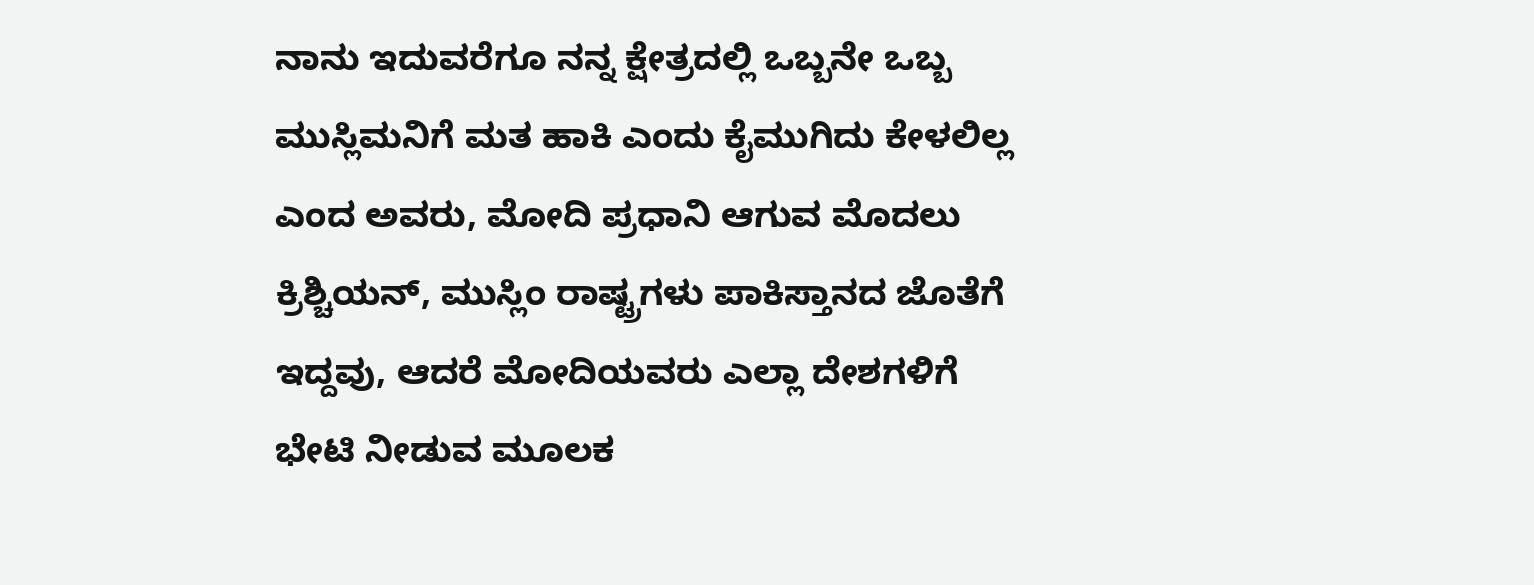ನಾನು ಇದುವರೆಗೂ ನನ್ನ ಕ್ಷೇತ್ರದಲ್ಲಿ ಒಬ್ಬನೇ ಒಬ್ಬ ಮುಸ್ಲಿಮನಿಗೆ ಮತ ಹಾಕಿ ಎಂದು ಕೈಮುಗಿದು ಕೇಳಲಿಲ್ಲ ಎಂದ ಅವರು, ಮೋದಿ ಪ್ರಧಾನಿ ಆಗುವ ಮೊದಲು ಕ್ರಿಶ್ಚಿಯನ್, ಮುಸ್ಲಿಂ ರಾಷ್ಟ್ರಗಳು ಪಾಕಿಸ್ತಾನದ ಜೊತೆಗೆ ಇದ್ದವು, ಆದರೆ ಮೋದಿಯವರು ಎಲ್ಲಾ ದೇಶಗಳಿಗೆ ಭೇಟಿ ನೀಡುವ ಮೂಲಕ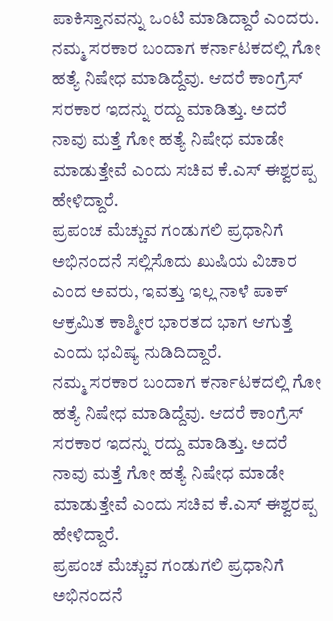ಪಾಕಿಸ್ತಾನವನ್ನು ಒಂಟಿ ಮಾಡಿದ್ದಾರೆ ಎಂದರು.
ನಮ್ಮ ಸರಕಾರ ಬಂದಾಗ ಕರ್ನಾಟಕದಲ್ಲಿ ಗೋ ಹತ್ಯೆ ನಿಷೇಧ ಮಾಡಿದ್ದೆವು. ಆದರೆ ಕಾಂಗ್ರೆಸ್ ಸರಕಾರ ಇದನ್ನು ರದ್ದು ಮಾಡಿತ್ತು. ಅದರೆ ನಾವು ಮತ್ತೆ ಗೋ ಹತ್ಯೆ ನಿಷೇಧ ಮಾಡೇ ಮಾಡುತ್ತೇವೆ ಎಂದು ಸಚಿವ ಕೆ.ಎಸ್ ಈಶ್ವರಪ್ಪ ಹೇಳಿದ್ದಾರೆ.
ಪ್ರಪಂಚ ಮೆಚ್ಚುವ ಗಂಡುಗಲಿ ಪ್ರಧಾನಿಗೆ ಅಭಿನಂದನೆ ಸಲ್ಲಿಸೊದು ಖುಷಿಯ ವಿಚಾರ ಎಂದ ಅವರು, ಇವತ್ತು ಇಲ್ಲ ನಾಳೆ ಪಾಕ್ ಆಕ್ರಮಿತ ಕಾಶ್ಮೀರ ಭಾರತದ ಭಾಗ ಆಗುತ್ತೆ ಎಂದು ಭವಿಷ್ಯ ನುಡಿದಿದ್ದಾರೆ.
ನಮ್ಮ ಸರಕಾರ ಬಂದಾಗ ಕರ್ನಾಟಕದಲ್ಲಿ ಗೋ ಹತ್ಯೆ ನಿಷೇಧ ಮಾಡಿದ್ದೆವು. ಆದರೆ ಕಾಂಗ್ರೆಸ್ ಸರಕಾರ ಇದನ್ನು ರದ್ದು ಮಾಡಿತ್ತು. ಅದರೆ ನಾವು ಮತ್ತೆ ಗೋ ಹತ್ಯೆ ನಿಷೇಧ ಮಾಡೇ ಮಾಡುತ್ತೇವೆ ಎಂದು ಸಚಿವ ಕೆ.ಎಸ್ ಈಶ್ವರಪ್ಪ ಹೇಳಿದ್ದಾರೆ.
ಪ್ರಪಂಚ ಮೆಚ್ಚುವ ಗಂಡುಗಲಿ ಪ್ರಧಾನಿಗೆ ಅಭಿನಂದನೆ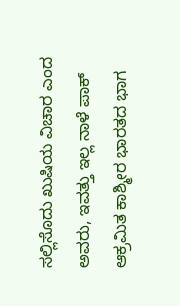ಸಲ್ಲಿಸೊದು ಖುಷಿಯ ವಿಚಾರ ಎಂದ ಅವರು, ಇವತ್ತು ಇಲ್ಲ ನಾಳೆ ಪಾಕ್ ಆಕ್ರಮಿತ ಕಾಶ್ಮೀರ ಭಾರತದ ಭಾಗ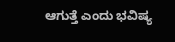ಆಗುತ್ತೆ ಎಂದು ಭವಿಷ್ಯ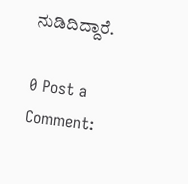ನುಡಿದಿದ್ದಾರೆ.

0 Post a Comment: